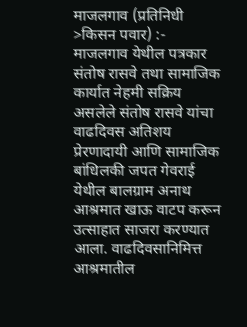माजलगाव (प्रतिनिधी >किसन पवार) :- माजलगाव येथील पत्रकार संतोष रासवे तथा सामाजिक कार्यात नेहमी सक्रिय असलेले संतोष रासवे यांचा वाढदिवस अतिशय प्रेरणादायी आणि सामाजिक बांधिलकी जपत गेवराई येथील बालग्राम अनाथ आश्रमात खाऊ वाटप करून उत्साहात साजरा करण्यात आला. वाढदिवसानिमित्त आश्रमातील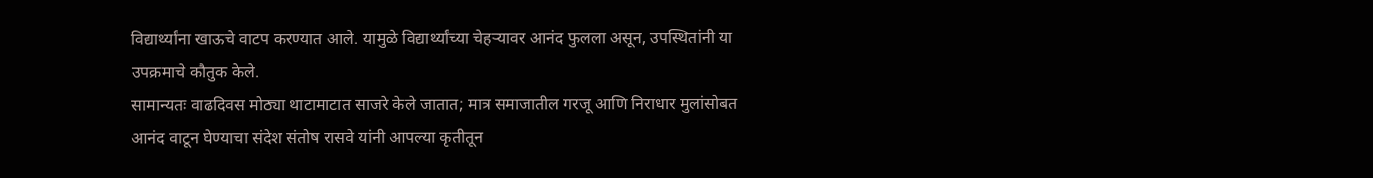विद्यार्थ्यांना खाऊचे वाटप करण्यात आले. यामुळे विद्यार्थ्यांच्या चेहऱ्यावर आनंद फुलला असून, उपस्थितांनी या उपक्रमाचे कौतुक केले.
सामान्यतः वाढदिवस मोठ्या थाटामाटात साजरे केले जातात; मात्र समाजातील गरजू आणि निराधार मुलांसोबत आनंद वाटून घेण्याचा संदेश संतोष रासवे यांनी आपल्या कृतीतून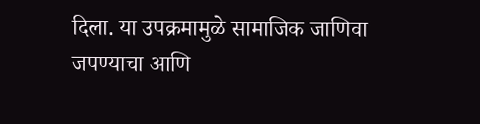दिला. या उपक्रमामुळे सामाजिक जाणिवा जपण्याचा आणि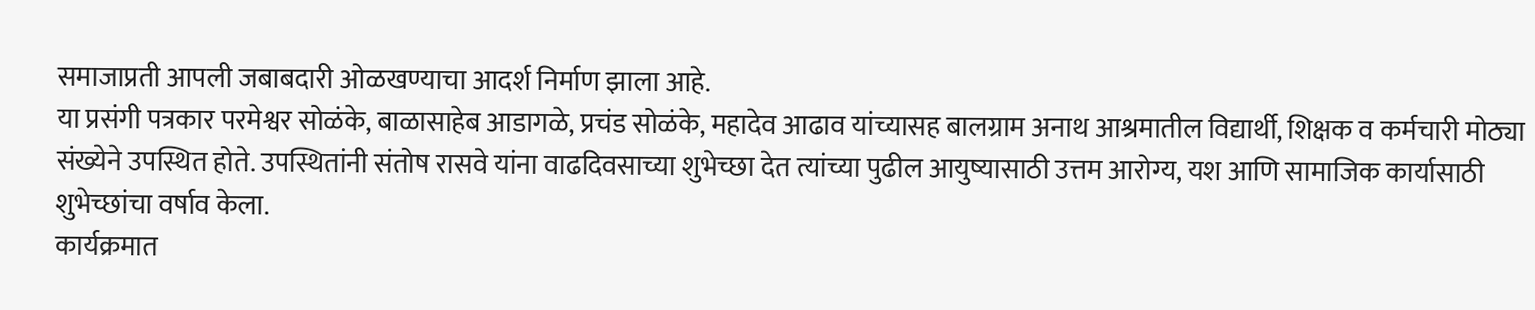समाजाप्रती आपली जबाबदारी ओळखण्याचा आदर्श निर्माण झाला आहे.
या प्रसंगी पत्रकार परमेश्वर सोळंके, बाळासाहेब आडागळे, प्रचंड सोळंके, महादेव आढाव यांच्यासह बालग्राम अनाथ आश्रमातील विद्यार्थी, शिक्षक व कर्मचारी मोठ्या संख्येने उपस्थित होते. उपस्थितांनी संतोष रासवे यांना वाढदिवसाच्या शुभेच्छा देत त्यांच्या पुढील आयुष्यासाठी उत्तम आरोग्य, यश आणि सामाजिक कार्यासाठी शुभेच्छांचा वर्षाव केला.
कार्यक्रमात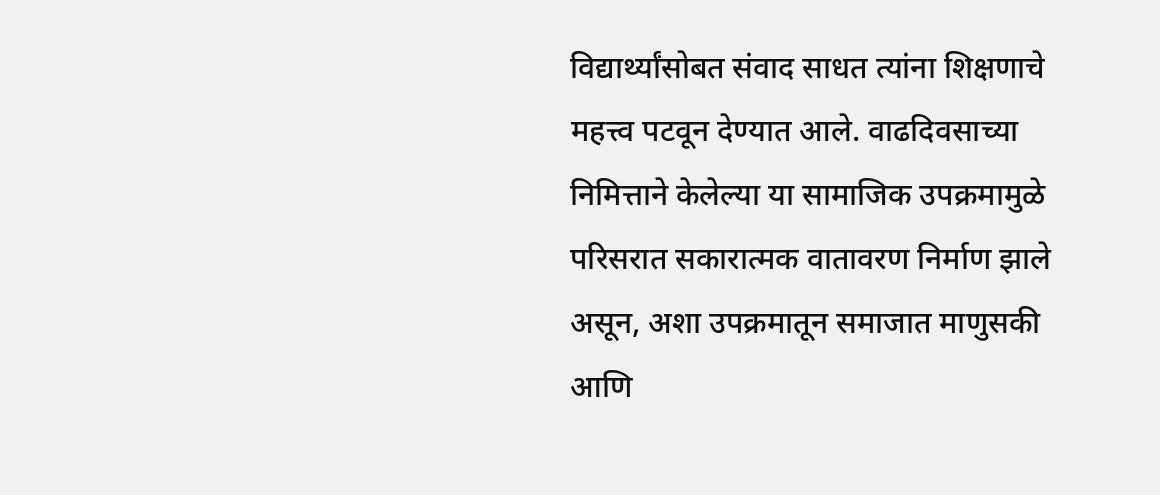विद्यार्थ्यांसोबत संवाद साधत त्यांना शिक्षणाचे महत्त्व पटवून देण्यात आले. वाढदिवसाच्या निमित्ताने केलेल्या या सामाजिक उपक्रमामुळे परिसरात सकारात्मक वातावरण निर्माण झाले असून, अशा उपक्रमातून समाजात माणुसकी आणि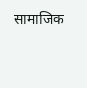सामाजिक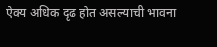ऐक्य अधिक दृढ होत असल्याची भावना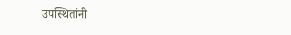उपस्थितांनी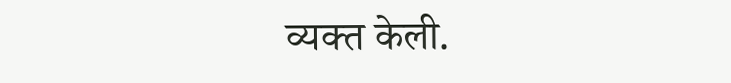व्यक्त केली.